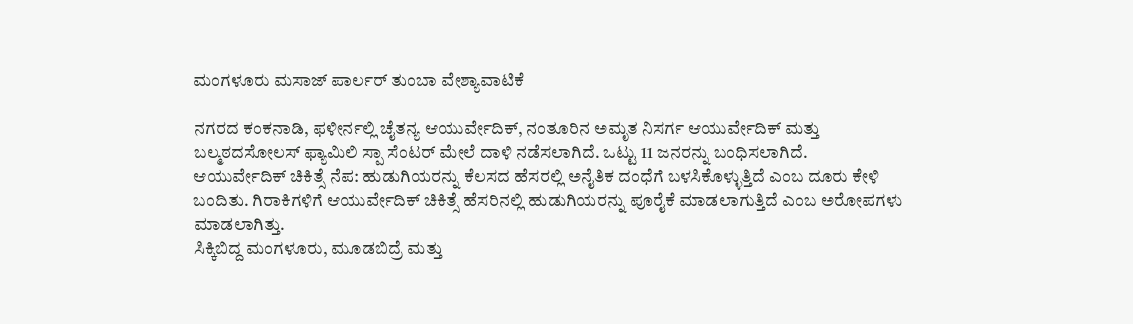ಮಂಗಳೂರು ಮಸಾಜ್ ಪಾರ್ಲರ್ ತುಂಬಾ ವೇಶ್ಯಾವಾಟಿಕೆ

ನಗರದ ಕಂಕನಾಡಿ, ಫಳೀರ್ನಲ್ಲಿ ಚೈತನ್ಯ ಆಯುರ್ವೇದಿಕ್, ನಂತೂರಿನ ಅಮೃತ ನಿಸರ್ಗ ಆಯುರ್ವೇದಿಕ್ ಮತ್ತು ಬಲ್ಮಠದಸೋಲಸ್ ಫ್ಯಾಮಿಲಿ ಸ್ಪಾ ಸೆಂಟರ್ ಮೇಲೆ ದಾಳಿ ನಡೆಸಲಾಗಿದೆ. ಒಟ್ಟು 11 ಜನರನ್ನು ಬಂಧಿಸಲಾಗಿದೆ.
ಆಯುರ್ವೇದಿಕ್ ಚಿಕಿತ್ಸೆ ನೆಪ: ಹುಡುಗಿಯರನ್ನು ಕೆಲಸದ ಹೆಸರಲ್ಲಿ ಅನೈತಿಕ ದಂಧೆಗೆ ಬಳಸಿಕೊಳ್ಳುತ್ತಿದೆ ಎಂಬ ದೂರು ಕೇಳಿ ಬಂದಿತು. ಗಿರಾಕಿಗಳಿಗೆ ಆಯುರ್ವೇದಿಕ್ ಚಿಕಿತ್ಸೆ ಹೆಸರಿನಲ್ಲಿ ಹುಡುಗಿಯರನ್ನು ಪೂರೈಕೆ ಮಾಡಲಾಗುತ್ತಿದೆ ಎಂಬ ಅರೋಪಗಳು ಮಾಡಲಾಗಿತ್ತು.
ಸಿಕ್ಕಿಬಿದ್ದ ಮಂಗಳೂರು, ಮೂಡಬಿದ್ರೆ ಮತ್ತು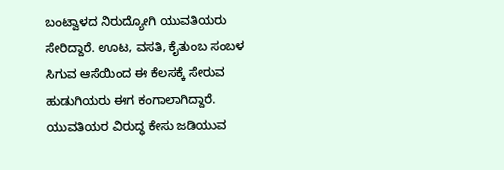ಬಂಟ್ವಾಳದ ನಿರುದ್ಯೋಗಿ ಯುವತಿಯರು ಸೇರಿದ್ದಾರೆ. ಊಟ, ವಸತಿ, ಕೈತುಂಬ ಸಂಬಳ ಸಿಗುವ ಆಸೆಯಿಂದ ಈ ಕೆಲಸಕ್ಕೆ ಸೇರುವ ಹುಡುಗಿಯರು ಈಗ ಕಂಗಾಲಾಗಿದ್ದಾರೆ.
ಯುವತಿಯರ ವಿರುದ್ಧ ಕೇಸು ಜಡಿಯುವ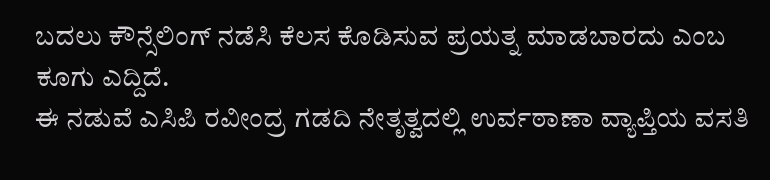ಬದಲು ಕೌನ್ಸೆಲಿಂಗ್ ನಡೆಸಿ ಕೆಲಸ ಕೊಡಿಸುವ ಪ್ರಯತ್ನ ಮಾಡಬಾರದು ಎಂಬ ಕೂಗು ಎದ್ದಿದೆ.
ಈ ನಡುವೆ ಎಸಿಪಿ ರವೀಂದ್ರ ಗಡದಿ ನೇತೃತ್ವದಲ್ಲಿ ಉರ್ವಠಾಣಾ ವ್ಯಾಪ್ತಿಯ ವಸತಿ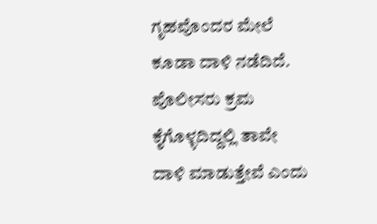ಗೃಹವೊಂದರ ಮೇಲೆ ಕೂಡಾ ದಾಳಿ ನಡೆದಿದೆ.
ಪೊಲೀಸರು ಕ್ರಮ ಕೈಗೊಳ್ಳದಿದ್ದಲ್ಲಿ ತಾವೇ ದಾಳಿ ಮಾಡುತ್ತೇವೆ ಎಂದು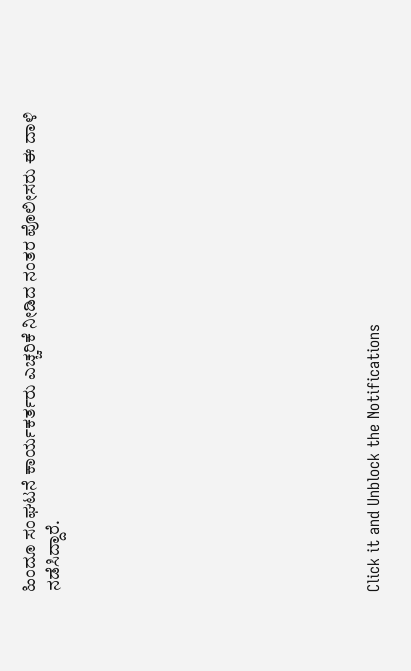ಹಿಂದೂ ಸಂಘಟನೆ ಕಾರ್ಯಕರ್ತರು ಎಚ್ಚರಿಕೆ ನೀಡಿದ ನಂತರ ಪೊಲೀಸರು ಈ ದಾಳಿ ನಡೆಸಿದ್ದಾರೆ.












Click it and Unblock the Notifications